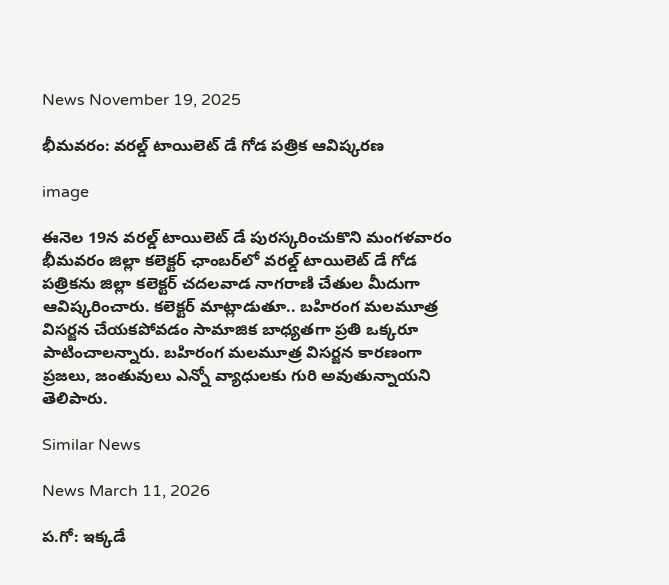News November 19, 2025

భీమవరం: వరల్డ్ టాయిలెట్ డే గోడ పత్రిక ఆవిష్కరణ

image

ఈనెల 19న వరల్డ్ టాయిలెట్ డే పురస్కరించుకొని మంగళవారం భీమవరం జిల్లా కలెక్టర్ ఛాంబర్‌లో వరల్డ్ టాయిలెట్ డే గోడ పత్రికను జిల్లా కలెక్టర్ చదలవాడ నాగరాణి చేతుల మీదుగా ఆవిష్కరించారు. కలెక్టర్ మాట్లాడుతూ.. బహిరంగ మలమూత్ర విసర్జన చేయకపోవడం సామాజిక బాధ్యతగా ప్రతి ఒక్కరూ పాటించాలన్నారు. బహిరంగ మలమూత్ర విసర్జన కారణంగా ప్రజలు, జంతువులు ఎన్నో వ్యాధులకు గురి అవుతున్నాయని తెలిపారు.

Similar News

News March 11, 2026

ప.గో: ఇక్కడే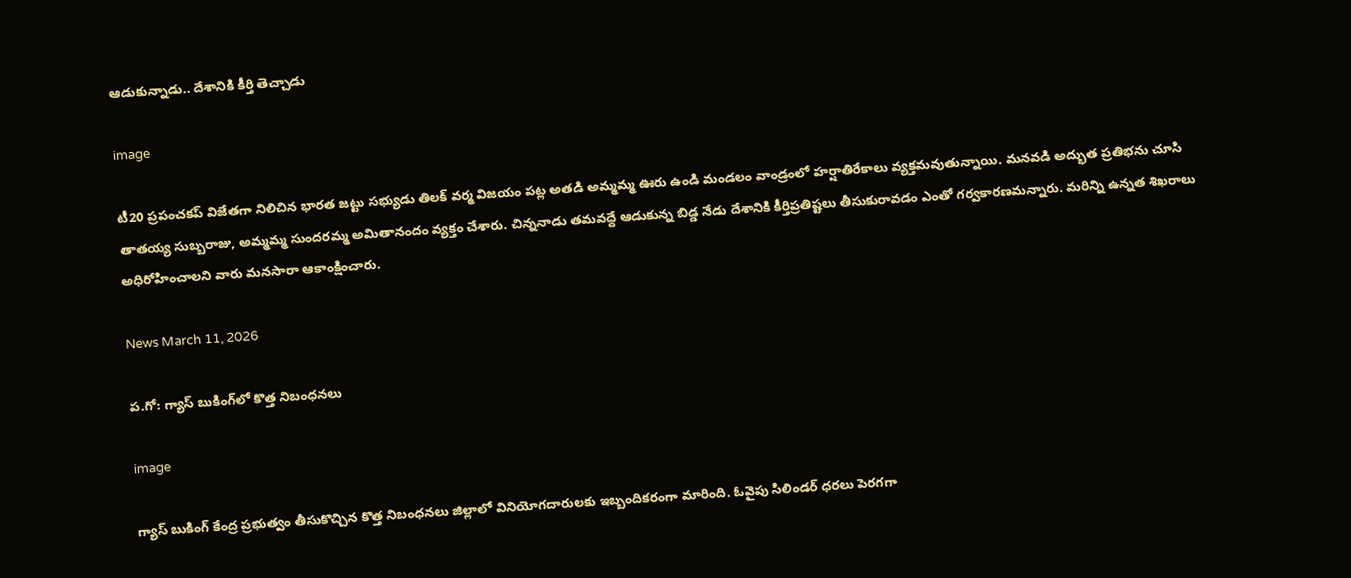ఆడుకున్నాడు.. దేశానికి కీర్తి తెచ్చాడు

image

టీ20 ప్రపంచకప్ విజేతగా నిలిచిన భారత జట్టు సభ్యుడు తిలక్ వర్మ విజయం పట్ల అతడి అమ్మమ్మ ఊరు ఉండి మండలం వాండ్రంలో హర్షాతిరేకాలు వ్యక్తమవుతున్నాయి. మనవడి అద్భుత ప్రతిభను చూసి తాతయ్య సుబ్బరాజు, అమ్మమ్మ సుందరమ్మ అమితానందం వ్యక్తం చేశారు. చిన్ననాడు తమవద్దే ఆడుకున్న బిడ్డ నేడు దేశానికి కీర్తిప్రతిష్టలు తీసుకురావడం ఎంతో గర్వకారణమన్నారు. మరిన్ని ఉన్నత శిఖరాలు అధిరోహించాలని వారు మనసారా ఆకాంక్షించారు.

News March 11, 2026

ప.గో: గ్యాస్ బుకింగ్‌లో కొత్త నిబంధనలు

image

గ్యాస్ బుకింగ్ కేంద్ర ప్రభుత్వం తీసుకొచ్చిన కొత్త నిబంధనలు జిల్లాలో వినియోగదారులకు ఇబ్బందికరంగా మారింది. ఓవైపు సిలిండర్ ధరలు పెరగగా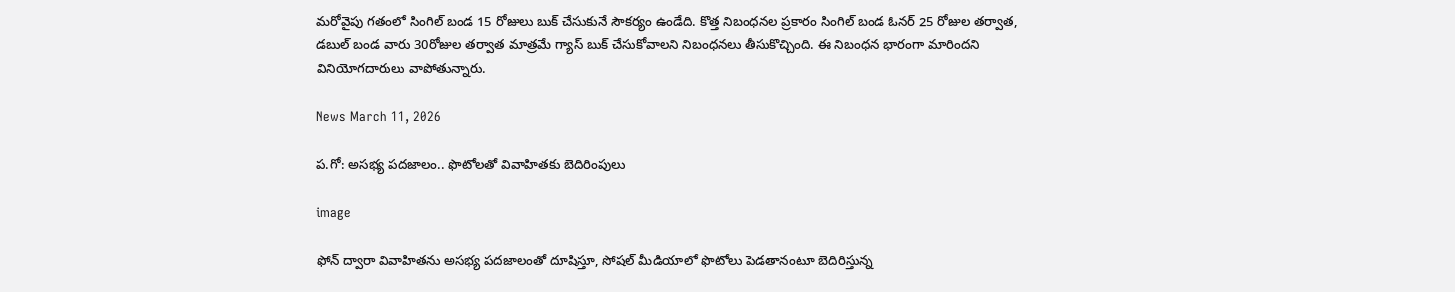మరోవైపు గతంలో సింగిల్ బండ 15 రోజులు బుక్ చేసుకునే సౌకర్యం ఉండేది. కొత్త నిబంధనల ప్రకారం సింగిల్ బండ ఓనర్ 25 రోజుల తర్వాత, డబుల్ బండ వారు 30రోజుల తర్వాత మాత్రమే గ్యాస్ బుక్ చేసుకోవాలని నిబంధనలు తీసుకొచ్చింది. ఈ నిబంధన భారంగా మారిందని వినియోగదారులు వాపోతున్నారు.

News March 11, 2026

ప.గో: అసభ్య పదజాలం.. ఫొటోలతో వివాహితకు బెదిరింపులు

image

ఫోన్ ద్వారా వివాహితను అసభ్య పదజాలంతో దూషిస్తూ, సోషల్ మీడియాలో ఫొటోలు పెడతానంటూ బెదిరిస్తున్న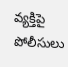వ్యక్తిపై పోలీసులు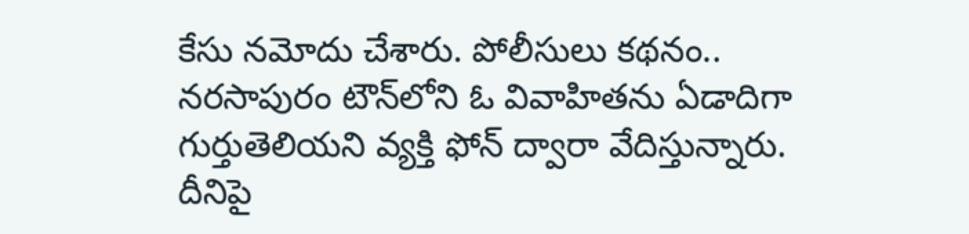కేసు నమోదు చేశారు. పోలీసులు కథనం.. నరసాపురం టౌన్‌లోని ఓ వివాహితను ఏడాదిగా గుర్తుతెలియని వ్యక్తి ఫోన్ ద్వారా వేదిస్తున్నారు. దీనిపై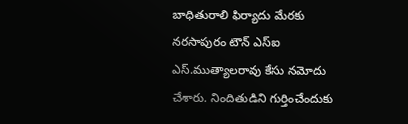బాధితురాలి ఫిర్యాదు మేరకు నరసాపురం టౌన్ ఎస్ఐ ఎస్.ముత్యాలరావు కేసు నమోదు చేశారు. నిందితుడిని గుర్తించేందుకు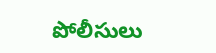పోలీసులు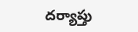దర్యాప్తు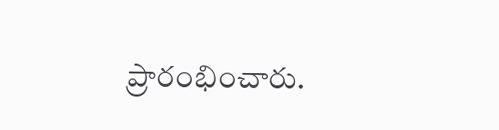ప్రారంభించారు.